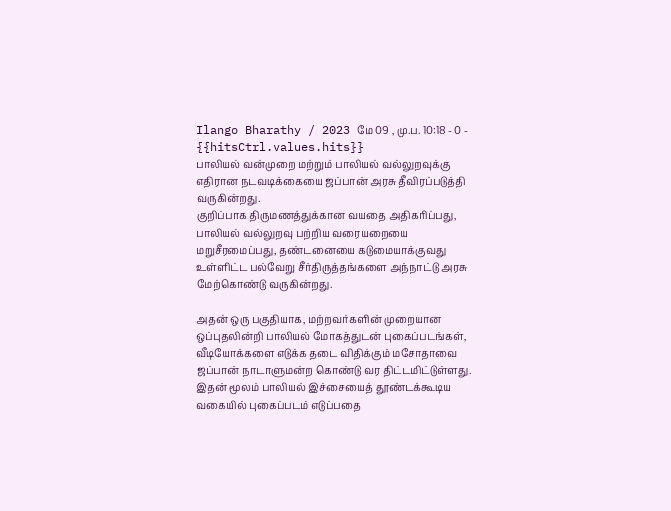Ilango Bharathy / 2023 மே 09 , மு.ப. 10:18 - 0 - {{hitsCtrl.values.hits}}
பாலியல் வன்முறை மற்றும் பாலியல் வல்லுறவுக்கு எதிரான நடவடிக்கையை ஜப்பான் அரசு தீவிரப்படுத்தி வருகின்றது.
குறிப்பாக திருமணத்துக்கான வயதை அதிகரிப்பது, பாலியல் வல்லுறவு பற்றிய வரையறையை மறுசீரமைப்பது, தண்டனையை கடுமையாக்குவது உள்ளிட்ட பல்வேறு சீர்திருத்தங்களை அந்நாட்டு அரசு மேற்கொண்டு வருகின்றது.

அதன் ஒரு பகுதியாக, மற்றவர்களின் முறையான ஒப்புதலின்றி பாலியல் மோகத்துடன் புகைப்படங்கள், வீடியோக்களை எடுக்க தடை விதிக்கும் மசோதாவை ஜப்பான் நாடாளுமன்ற கொண்டு வர திட்டமிட்டுள்ளது.
இதன் மூலம் பாலியல் இச்சையைத் தூண்டக்கூடிய வகையில் புகைப்படம் எடுப்பதை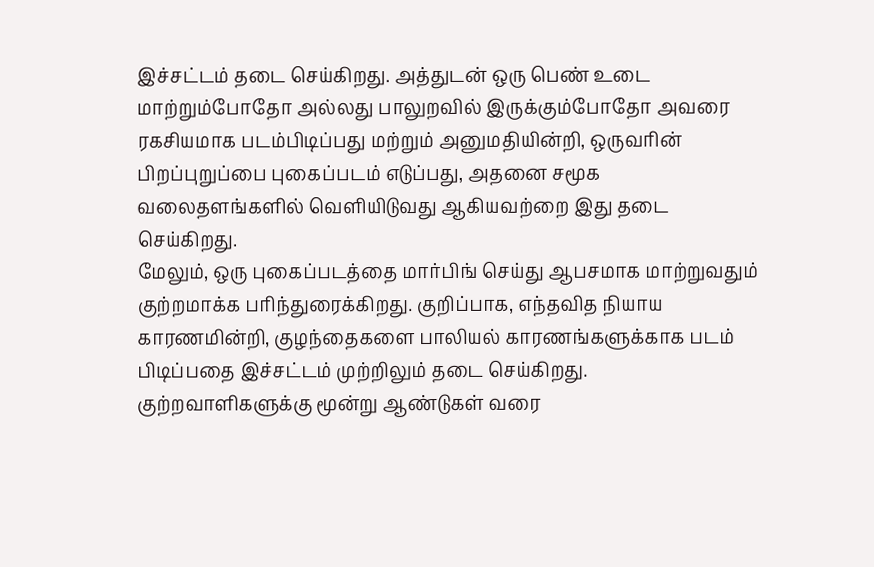இச்சட்டம் தடை செய்கிறது. அத்துடன் ஒரு பெண் உடை மாற்றும்போதோ அல்லது பாலுறவில் இருக்கும்போதோ அவரை ரகசியமாக படம்பிடிப்பது மற்றும் அனுமதியின்றி, ஒருவரின் பிறப்புறுப்பை புகைப்படம் எடுப்பது, அதனை சமூக வலைதளங்களில் வெளியிடுவது ஆகியவற்றை இது தடை செய்கிறது.
மேலும், ஒரு புகைப்படத்தை மார்பிங் செய்து ஆபசமாக மாற்றுவதும் குற்றமாக்க பரிந்துரைக்கிறது. குறிப்பாக, எந்தவித நியாய காரணமின்றி, குழந்தைகளை பாலியல் காரணங்களுக்காக படம் பிடிப்பதை இச்சட்டம் முற்றிலும் தடை செய்கிறது.
குற்றவாளிகளுக்கு மூன்று ஆண்டுகள் வரை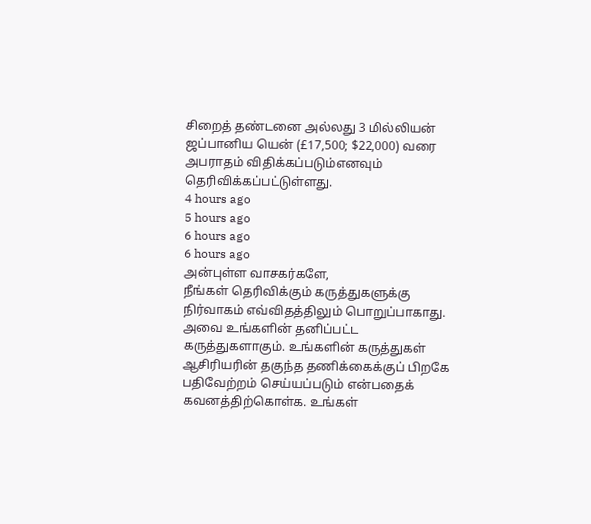சிறைத் தண்டனை அல்லது 3 மில்லியன் ஜப்பானிய யென் (£17,500; $22,000) வரை அபராதம் விதிக்கப்படும்எனவும் தெரிவிக்கப்பட்டுள்ளது.
4 hours ago
5 hours ago
6 hours ago
6 hours ago
அன்புள்ள வாசகர்களே,
நீங்கள் தெரிவிக்கும் கருத்துகளுக்கு நிர்வாகம் எவ்விதத்திலும் பொறுப்பாகாது. அவை உங்களின் தனிப்பட்ட கருத்துகளாகும். உங்களின் கருத்துகள் ஆசிரியரின் தகுந்த தணிக்கைக்குப் பிறகே பதிவேற்றம் செய்யப்படும் என்பதைக் கவனத்திற்கொள்க. உங்கள்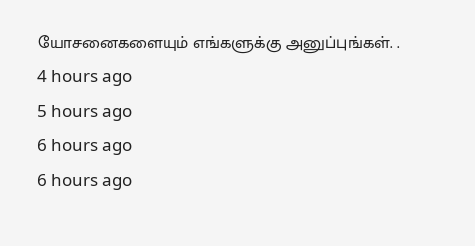யோசனைகளையும் எங்களுக்கு அனுப்புங்கள். .
4 hours ago
5 hours ago
6 hours ago
6 hours ago